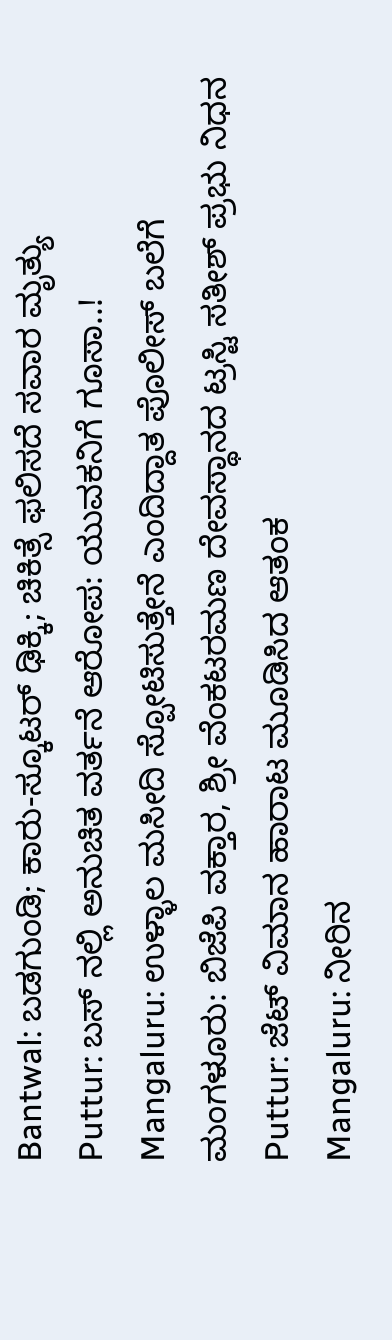Bantwal: ಬಡಗುಂಡಿ; ಕಾರು-ಸ್ಕೂಟರ್ ಢಿಕ್ಕಿ; ಚಿಕಿತ್ಸೆ ಫಲಿಸದೆ ಸವಾರ ಮೃತ್ಯು
Puttur: ಬಸ್ ನಲ್ಲಿ ಅನುಚಿತ ವರ್ತನೆ ಆರೋಪ: ಯುವಕನಿಗೆ ಗೂಸಾ..!
Mangaluru: ಉಳ್ಳಾಲ ಮಸೀದಿ ಸ್ಪೋಟಿಸುತ್ತೇನೆ ಎಂದಿದ್ದಾತ ಪೊಲೀಸ್ ಬಲೆಗೆ
ಮಂಗಳೂರು: ಬಿಜೆಪಿ ವಕ್ತಾರ, ಶ್ರೀ ವೆಂಕಟರಮಣ ದೇವಸ್ಥಾನದ ಟ್ರಸ್ಟಿ ಸತೀಶ್ ಪ್ರಭು ನಿಧನ
Puttur: ಜೆಟ್ ವಿಮಾನ ಹಾರಾಟ ಮೂಡಿಸಿದ ಆತಂಕ
Mangaluru: ನೀರಿನ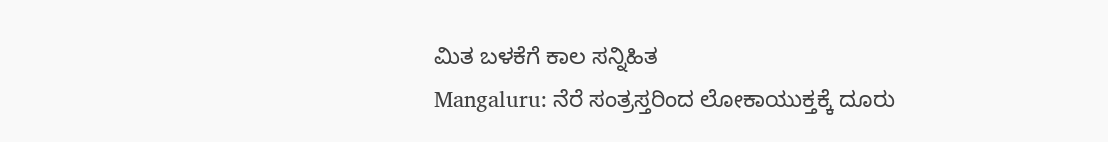ಮಿತ ಬಳಕೆಗೆ ಕಾಲ ಸನ್ನಿಹಿತ
Mangaluru: ನೆರೆ ಸಂತ್ರಸ್ತರಿಂದ ಲೋಕಾಯುಕ್ತಕ್ಕೆ ದೂರು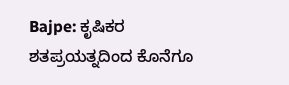Bajpe: ಕೃಷಿಕರ ಶತಪ್ರಯತ್ನದಿಂದ ಕೊನೆಗೂ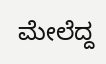ಮೇಲೆದ್ದ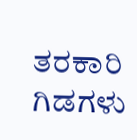ತರಕಾರಿ ಗಿಡಗಳು